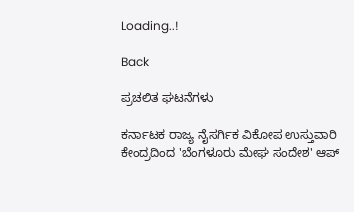Loading..!

Back

ಪ್ರಚಲಿತ ಘಟನೆಗಳು

ಕರ್ನಾಟಕ ರಾಜ್ಯ ನೈಸರ್ಗಿಕ ವಿಕೋಪ ಉಸ್ತುವಾರಿ ಕೇಂದ್ರದಿಂದ 'ಬೆಂಗಳೂರು ಮೇಘ ಸಂದೇಶ' ಆಪ್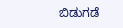ಬಿಡುಗಡೆ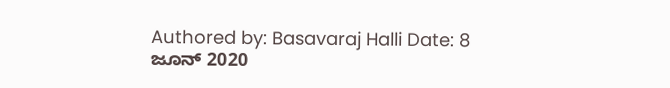Authored by: Basavaraj Halli Date: 8 ಜೂನ್ 2020